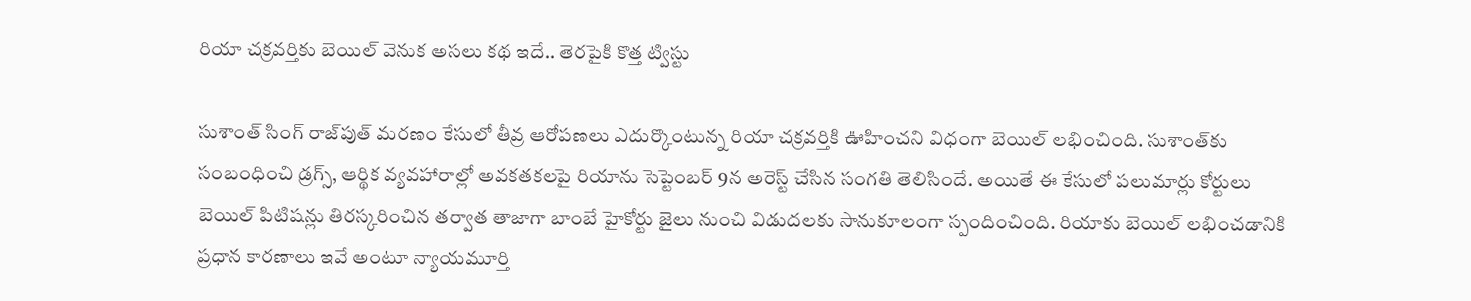రియా చక్రవర్తికు బెయిల్ వెనుక అసలు కథ ఇదే‌.. తెరపైకి కొత్త ట్విస్టు

సుశాంత్ సింగ్ రాజ్‌పుత్ మరణం కేసులో తీవ్ర ఆరోపణలు ఎదుర్కొంటున్న రియా చక్రవర్తికి ఊహించని విధంగా బెయిల్ లభించింది. సుశాంత్‌కు సంబంధించి డ్రగ్స్, ఆర్థిక వ్యవహారాల్లో అవకతకలపై రియాను సెప్టెంబర్ 9న అరెస్ట్ చేసిన సంగతి తెలిసిందే. అయితే ఈ కేసులో పలుమార్లు కోర్టులు బెయిల్ పిటిషన్లు తిరస్కరించిన తర్వాత తాజాగా బాంబే హైకోర్టు జైలు నుంచి విడుదలకు సానుకూలంగా స్పందించింది. రియాకు బెయిల్ లభించడానికి ప్రధాన కారణాలు ఇవే అంటూ న్యాయమూర్తి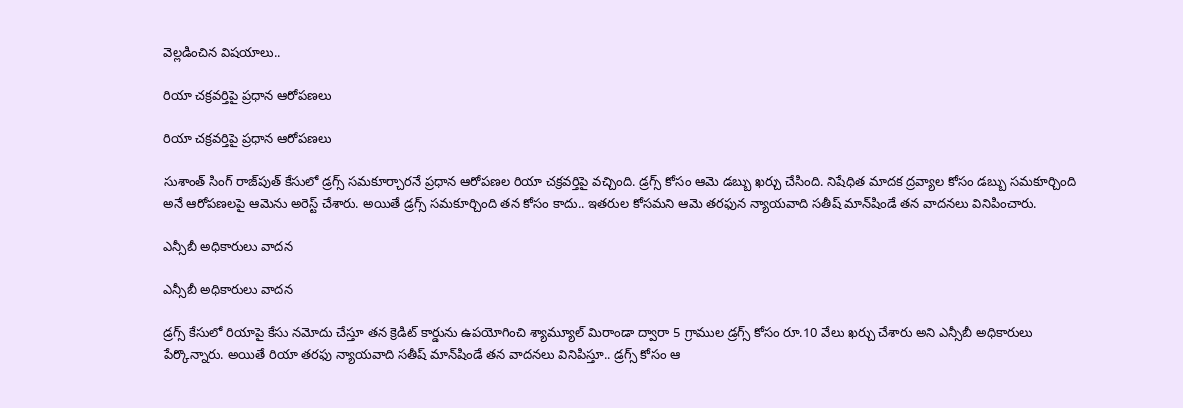వెల్లడించిన విషయాలు..

రియా చక్రవర్తిపై ప్రధాన ఆరోపణలు

రియా చక్రవర్తిపై ప్రధాన ఆరోపణలు

సుశాంత్ సింగ్ రాజ్‌పుత్ కేసులో డ్రగ్స్ సమకూర్చారనే ప్రధాన ఆరోపణల రియా చక్రవర్తిపై వచ్చింది. డ్రగ్స్ కోసం ఆమె డబ్బు ఖర్చు చేసింది. నిషేధిత మాదక ద్రవ్యాల కోసం డబ్బు సమకూర్చింది అనే ఆరోపణలపై ఆమెను అరెస్ట్ చేశారు. అయితే డ్రగ్స్ సమకూర్చింది తన కోసం కాదు.. ఇతరుల కోసమని ఆమె తరఫున న్యాయవాది సతీష్ మాన్‌షిండే తన వాదనలు వినిపించారు.

ఎన్సీబీ అధికారులు వాదన

ఎన్సీబీ అధికారులు వాదన

డ్రగ్స్ కేసులో రియాపై కేసు నమోదు చేస్తూ తన క్రెడిట్ కార్డును ఉపయోగించి శ్యామ్యూల్ మిరాండా ద్వారా 5 గ్రాముల డ్రగ్స్ కోసం రూ.10 వేలు ఖర్చు చేశారు అని ఎన్సీబీ అధికారులు పేర్కొన్నారు. అయితే రియా తరఫు న్యాయవాది సతీష్ మాన్‌షిండే తన వాదనలు వినిపిస్తూ.. డ్రగ్స్ కోసం ఆ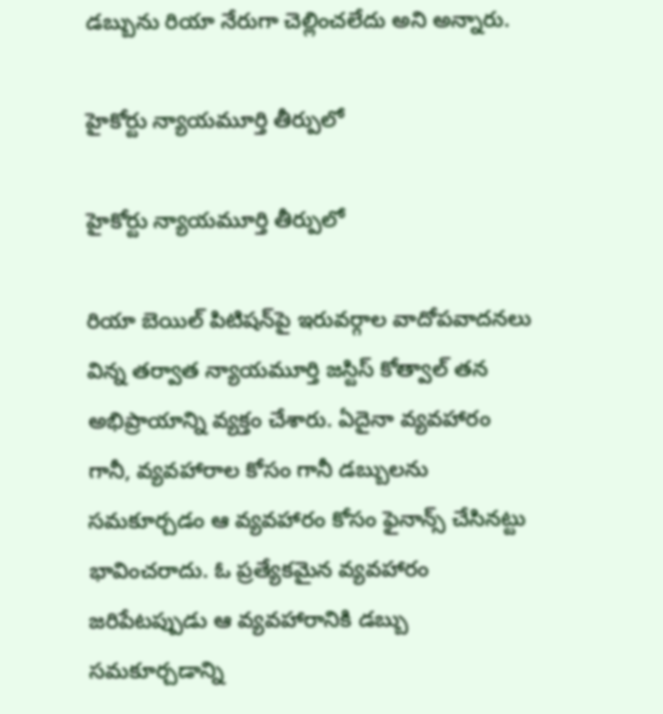డబ్బును రియా నేరుగా చెల్లించలేదు అని అన్నారు.

హైకోర్టు న్యాయమూర్తి తీర్పులో

హైకోర్టు న్యాయమూర్తి తీర్పులో

రియా బెయిల్ పిటిషన్‌పై ఇరువర్గాల వాదోపవాదనలు విన్న తర్వాత న్యాయమూర్తి జస్టిస్ కోత్వాల్ తన అభిప్రాయాన్ని వ్యక్తం చేశారు. ఏదైనా వ్యవహారం గానీ, వ్యవహారాల కోసం గానీ డబ్బులను సమకూర్చడం ఆ వ్యవహారం కోసం ఫైనాన్స్ చేసినట్టు భావించరాదు. ఓ ప్రత్యేకమైన వ్యవహారం జరిపేటప్పుడు ఆ వ్యవహారానికి డబ్బు సమకూర్చడాన్ని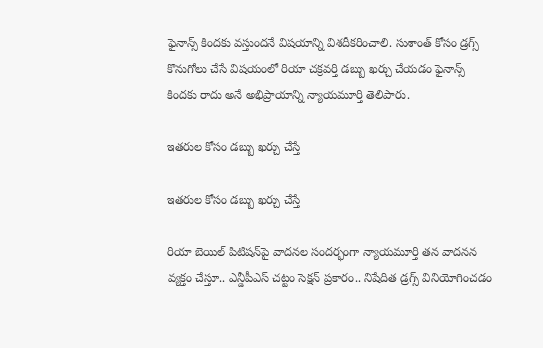ఫైనాన్స్‌ కిందకు వస్తుందనే విషయాన్ని విశదీకరించాలి. సుశాంత్ కోసం డ్రగ్స్ కొనుగోలు చేసే విషయంలో రియా చక్రవర్తి డబ్బు ఖర్చు చేయడం ఫైనాన్స్ కిందకు రాదు అనే అభిప్రాయాన్ని న్యాయమూర్తి తెలిపారు.

ఇతరుల కోసం డబ్బు ఖర్చు చేస్తే

ఇతరుల కోసం డబ్బు ఖర్చు చేస్తే

రియా బెయిల్ పిటిషన్‌పై వాదనల సందర్భంగా న్యాయమూర్తి తన వాదనన వ్యక్తం చేస్తూ.. ఎన్డీపీఎస్ చట్టం సెక్షన్ ప్రకారం.. నిషేదిత డ్రగ్స్ వినియోగించడం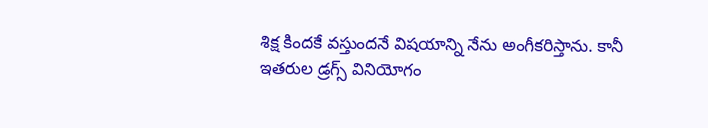శిక్ష కిందకే వస్తుందనే విషయాన్ని నేను అంగీకరిస్తాను. కానీ ఇతరుల డ్రగ్స్ వినియోగం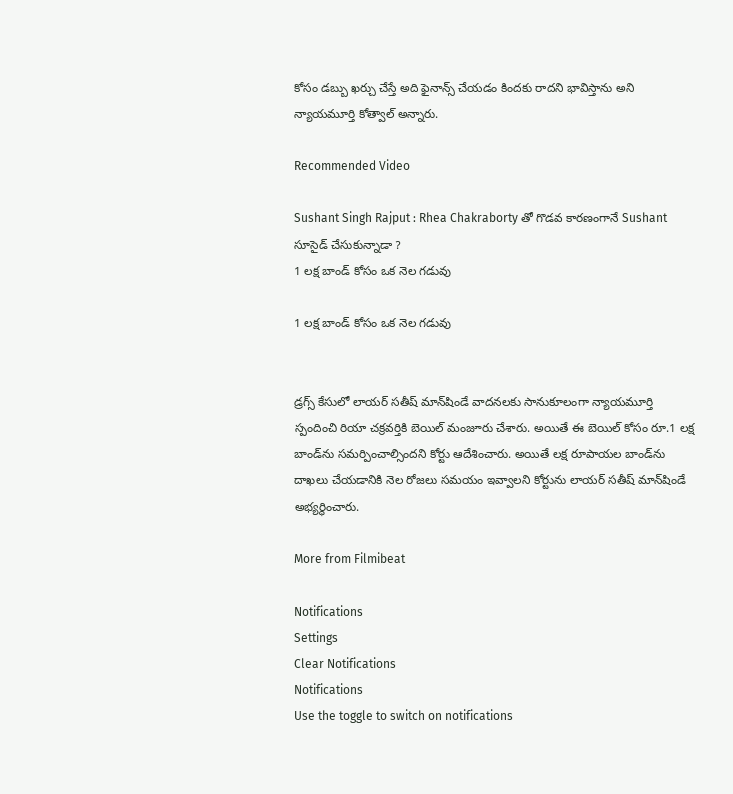కోసం డబ్బు ఖర్చు చేస్తే అది ఫైనాన్స్ చేయడం కిందకు రాదని భావిస్తాను అని న్యాయమూర్తి కోత్వాల్ అన్నారు.

Recommended Video

Sushant Singh Rajput : Rhea Chakraborty తో గొడవ కారణంగానే Sushant సూసైడ్ చేసుకున్నాడా ?
1 లక్ష బాండ్ కోసం ఒక నెల గడువు

1 లక్ష బాండ్ కోసం ఒక నెల గడువు


డ్రగ్స్ కేసులో లాయర్ సతీష్ మాన్‌షిండే వాదనలకు సానుకూలంగా న్యాయమూర్తి స్పందించి రియా చక్రవర్తికి బెయిల్ మంజూరు చేశారు. అయితే ఈ బెయిల్ కోసం రూ.1 లక్ష బాండ్‌ను సమర్పించాల్సిందని కోర్టు ఆదేశించారు. అయితే లక్ష రూపాయల బాండ్‌ను దాఖలు చేయడానికి నెల రోజలు సమయం ఇవ్వాలని కోర్టును లాయర్ సతీష్ మాన్‌షిండే అభ్యర్థించారు.

More from Filmibeat

Notifications
Settings
Clear Notifications
Notifications
Use the toggle to switch on notifications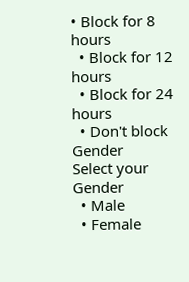• Block for 8 hours
  • Block for 12 hours
  • Block for 24 hours
  • Don't block
Gender
Select your Gender
  • Male
  • Female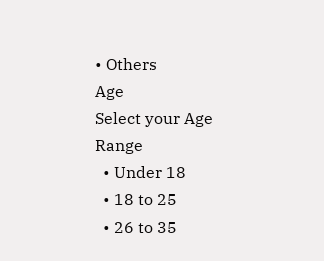• Others
Age
Select your Age Range
  • Under 18
  • 18 to 25
  • 26 to 35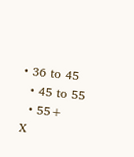• 36 to 45
  • 45 to 55
  • 55+
X